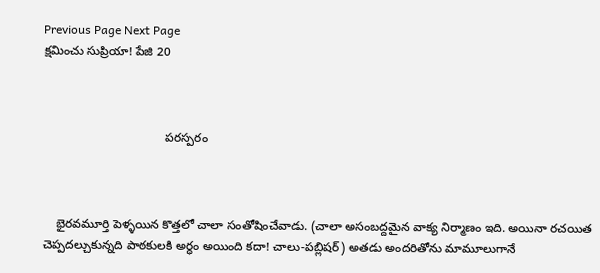Previous Page Next Page
క్షమించు సుప్రియా! పేజి 20



                                    పరస్పరం



    భైరవమూర్తి పెళ్ళయిన కొత్తలో చాలా సంతోషించేవాడు. (చాలా అసంబద్దమైన వాక్య నిర్మాణం ఇది. అయినా రచయిత చెప్పదల్చుకున్నది పాఠకులకి అర్ధం అయింది కదా! చాలు-పబ్లిషర్) అతడు అందరితోను మామూలుగానే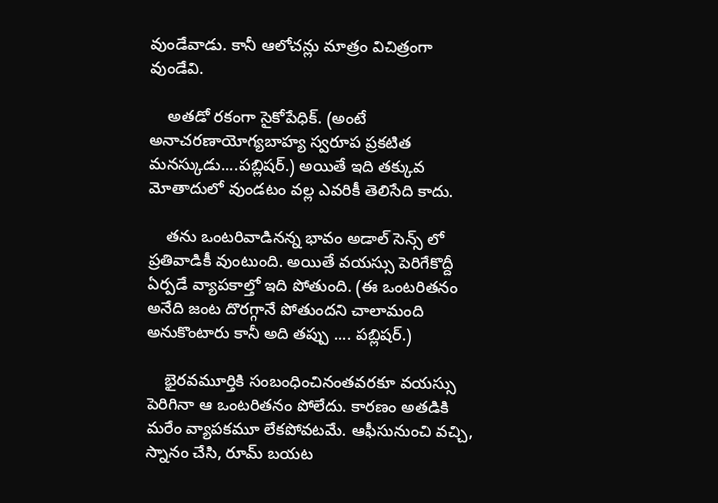వుండేవాడు. కానీ ఆలోచన్లు మాత్రం విచిత్రంగా వుండేవి.

    అతడో రకంగా సైకోపేధిక్. (అంటే అనాచరణాయోగ్యబాహ్య స్వరూప ప్రకటిత మనస్కుడు....పబ్లిషర్.) అయితే ఇది తక్కువ మోతాదులో వుండటం వల్ల ఎవరికీ తెలిసేది కాదు.

    తను ఒంటరివాడినన్న భావం అడాల్ సెన్స్ లో ప్రతివాడికీ వుంటుంది. అయితే వయస్సు పెరిగేకొద్దీ ఏర్పడే వ్యాపకాల్తో ఇది పోతుంది. (ఈ ఒంటరితనం అనేది జంట దొరగ్గానే పోతుందని చాలామంది అనుకొంటారు కానీ అది తప్పు .... పబ్లిషర్.)

    భైరవమూర్తికి సంబంధించినంతవరకూ వయస్సు పెరిగినా ఆ ఒంటరితనం పోలేదు. కారణం అతడికి మరేం వ్యాపకమూ లేకపోవటమే. ఆఫీసునుంచి వచ్చి, స్నానం చేసి, రూమ్ బయట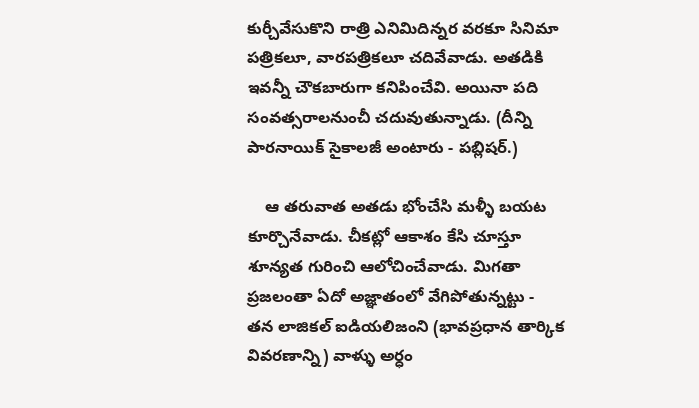కుర్చీవేసుకొని రాత్రి ఎనిమిదిన్నర వరకూ సినిమా పత్రికలూ, వారపత్రికలూ చదివేవాడు. అతడికి ఇవన్నీ చౌకబారుగా కనిపించేవి. అయినా పది సంవత్సరాలనుంచీ చదువుతున్నాడు. (దీన్ని పారనాయిక్ సైకాలజీ అంటారు - పబ్లిషర్.)

    ఆ తరువాత అతడు భోంచేసి మళ్ళీ బయట కూర్చొనేవాడు. చీకట్లో ఆకాశం కేసి చూస్తూ శూన్యత గురించి ఆలోచించేవాడు. మిగతా ప్రజలంతా ఏదో అజ్ఞాతంలో వేగిపోతున్నట్టు - తన లాజికల్ ఐడియలిజంని (భావప్రధాన తార్కిక వివరణాన్ని) వాళ్ళు అర్ధం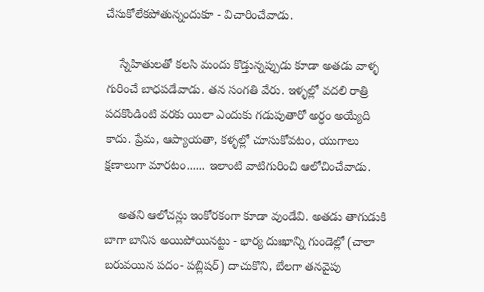చేసుకోలేకపోతున్నందుకూ - విచారించేవాడు.

    స్నేహితులతో కలసి మందు కొడ్తున్నప్పుడు కూడా అతడు వాళ్ళ గురించే బాధపడేవాడు. తన సంగతి వేరు. ఇళ్ళల్లో వదలి రాత్రి పదకొండింటి వరకు యిలా ఎందుకు గడుపుతారో అర్ధం అయ్యేది కాదు. ప్రేమ, ఆప్యాయతా, కళ్ళల్లో చూసుకోవటం, యుగాలు క్షణాలుగా మారటం...... ఇలాంటి వాటిగురించి ఆలోచించేవాడు.

    అతని ఆలోచన్లు ఇంకోరకంగా కూడా వుండేవి. అతడు తాగుడుకి బాగా బానిస అయిపోయినట్టు - భార్య దుఃఖాన్ని గుండెల్లో (చాలా బరువయిన పదం- పబ్లిషర్) దాచుకొని, బేలగా తనవైపు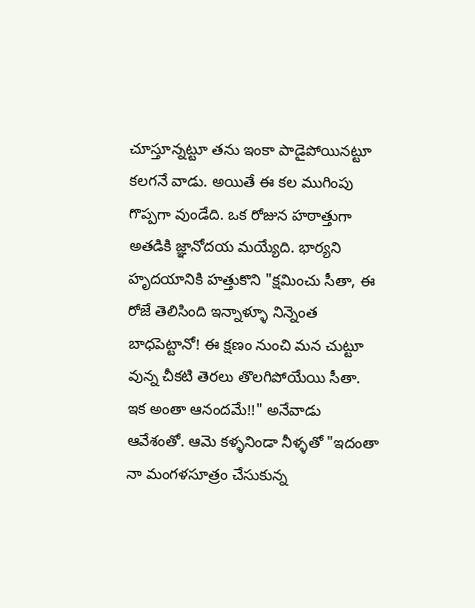చూస్తూన్నట్టూ తను ఇంకా పాడైపోయినట్టూ కలగనే వాడు. అయితే ఈ కల ముగింపు గొప్పగా వుండేది. ఒక రోజున హఠాత్తుగా అతడికి జ్ఞానోదయ మయ్యేది. భార్యని హృదయానికి హత్తుకొని "క్షమించు సీతా, ఈ రోజే తెలిసింది ఇన్నాళ్ళూ నిన్నెంత బాధపెట్టానో! ఈ క్షణం నుంచి మన చుట్టూ వున్న చీకటి తెరలు తొలగిపోయేయి సీతా. ఇక అంతా ఆనందమే!!" అనేవాడు ఆవేశంతో. ఆమె కళ్ళనిండా నీళ్ళతో "ఇదంతా నా మంగళసూత్రం చేసుకున్న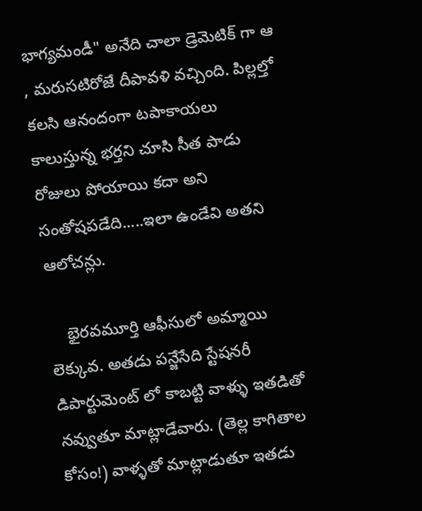భాగ్యమండీ" అనేది చాలా డ్రెమెటిక్ గా ఆ , మరుసటిరోజే దీపావళి వచ్చింది. పిల్లల్తో కలసి ఆనందంగా టపాకాయలు కాలుస్తున్న భర్తని చూసి సీత పాడు రోజులు పోయాయి కదా అని సంతోషపడేది.....ఇలా ఉండేవి అతని ఆలోచన్లు.

    భైరవమూర్తి ఆఫీసులో అమ్మాయి లెక్కువ. అతడు పన్జేసేది స్టేషనరీ డిపార్టుమెంట్ లో కాబట్టి వాళ్ళు ఇతడితో నవ్వుతూ మాట్లాడేవారు. (తెల్ల కాగితాల కోసం!) వాళ్ళతో మాట్లాడుతూ ఇతడు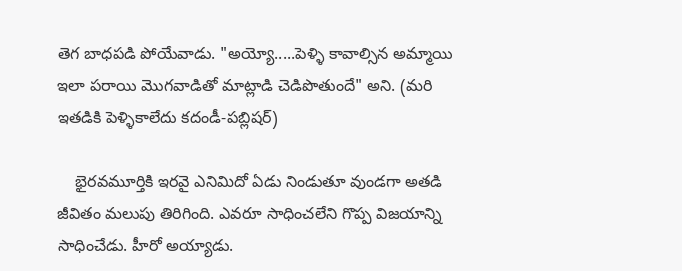తెగ బాధపడి పోయేవాడు. "అయ్యో.....పెళ్ళి కావాల్సిన అమ్మాయి ఇలా పరాయి మొగవాడితో మాట్లాడి చెడిపొతుందే" అని. (మరి ఇతడికి పెళ్ళికాలేదు కదండీ-పబ్లిషర్)

    భైరవమూర్తికి ఇరవై ఎనిమిదో ఏడు నిండుతూ వుండగా అతడి జీవితం మలుపు తిరిగింది. ఎవరూ సాధించలేని గొప్ప విజయాన్ని సాధించేడు. హీరో అయ్యాడు.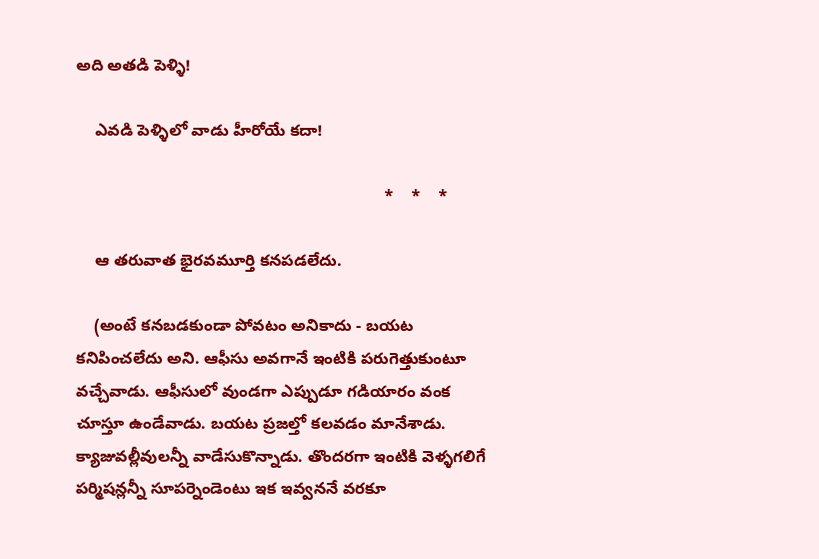అది అతడి పెళ్ళి!

    ఎవడి పెళ్ళిలో వాడు హీరోయే కదా!

                                                                    *    *    *

    ఆ తరువాత భైరవమూర్తి కనపడలేదు.

    (అంటే కనబడకుండా పోవటం అనికాదు - బయట కనిపించలేదు అని. ఆఫీసు అవగానే ఇంటికి పరుగెత్తుకుంటూ వచ్చేవాడు. ఆఫీసులో వుండగా ఎప్పుడూ గడియారం వంక చూస్తూ ఉండేవాడు. బయట ప్రజల్తో కలవడం మానేశాడు. క్యాజువల్లీవులన్నీ వాడేసుకొన్నాడు. తొందరగా ఇంటికి వెళ్ళగలిగే పర్మిషన్లన్నీ సూపర్నెండెంటు ఇక ఇవ్వననే వరకూ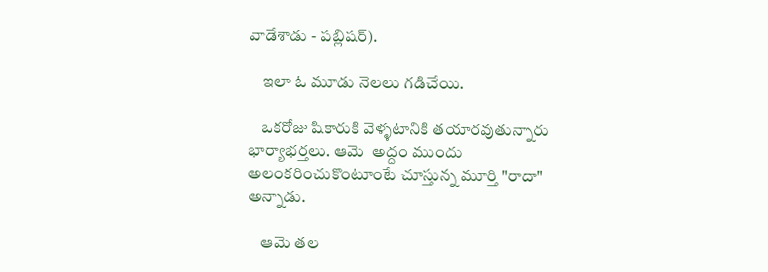వాడేశాడు - పబ్లిషర్).

    ఇలా ఓ మూడు నెలలు గడిచేయి.

    ఒకరోజు షికారుకి వెళ్ళటానికి తయారవుతున్నారు భార్యాభర్తలు. ఆమె  అద్దం ముందు అలంకరించుకొంటూంటే చూస్తున్న మూర్తి "రాదా" అన్నాడు.

    ఆమె తల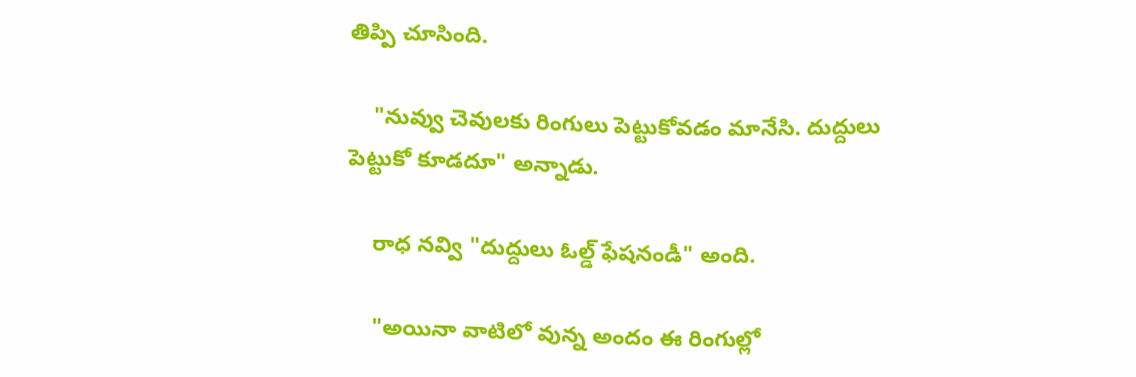తిప్పి చూసింది.

    "నువ్వు చెవులకు రింగులు పెట్టుకోవడం మానేసి. దుద్దులు పెట్టుకో కూడదూ" అన్నాడు.

    రాధ నవ్వి "దుద్దులు ఓల్డ్ ఫేషనండీ" అంది.

    "అయినా వాటిలో వున్న అందం ఈ రింగుల్లో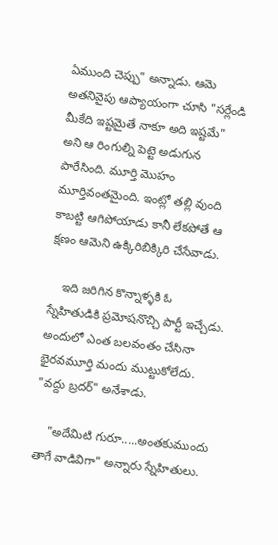ఏముంది చెప్పు" అన్నాడు. ఆమె అతనివైపు ఆప్యాయంగా చూసి "సర్లేండి మీకేది ఇష్టమైతే నాకూ అది ఇష్టమే" అని ఆ రింగుల్ని పెట్టె అడుగున పారేసింది. మూర్తి మొహం మూర్తివంతమైంది. ఇంట్లో తల్లి వుంది కాబట్టి ఆగిపోయాడు కానీ లేకపోతే ఆ క్షణం ఆమెని ఉక్కిరిబిక్కిరి చేసేవాడు.

    ఇది జరిగిన కొన్నాళ్ళకి ఓ స్నేహితుడికి ప్రమోషనొచ్చి పార్టీ ఇచ్చేడు. అందులో ఎంత బలవంతం చేసినా భైరవమూర్తి మందు ముట్టుకోలేదు. "వద్దు బ్రదర్" అనేశాడు.

    "అదేమిటి గురూ.....అంతకుముందు తాగే వాడివిగా" అన్నారు స్నేహితులు.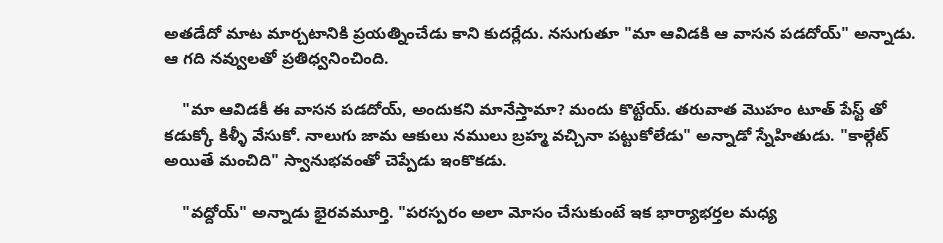అతడేదో మాట మార్చటానికి ప్రయత్నించేడు కాని కుదర్లేదు. నసుగుతూ "మా ఆవిడకి ఆ వాసన పడదోయ్" అన్నాడు. ఆ గది నవ్వులతో ప్రతిధ్వనించింది.

    "మా ఆవిడకీ ఈ వాసన పడదోయ్, అందుకని మానేస్తామా? మందు కొట్టేయ్. తరువాత మొహం టూత్ పేస్ట్ తో కడుక్కో కిళ్ళీ వేసుకో. నాలుగు జామ ఆకులు నములు బ్రహ్మ వచ్చినా పట్టుకోలేడు" అన్నాడో స్నేహితుడు. "కాల్గేట్ అయితే మంచిది" స్వానుభవంతో చెప్పేడు ఇంకొకడు.

    "వద్దోయ్" అన్నాడు భైరవమూర్తి. "పరస్పరం అలా మోసం చేసుకుంటే ఇక భార్యాభర్తల మధ్య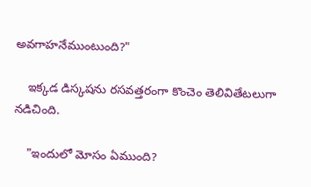అవగాహనేముంటుంది?"

    ఇక్కడ డిస్కషను రసవత్తరంగా కొంచెం తెలివితేటలుగా నడిచింది.

    "ఇందులో మోసం ఏముంది?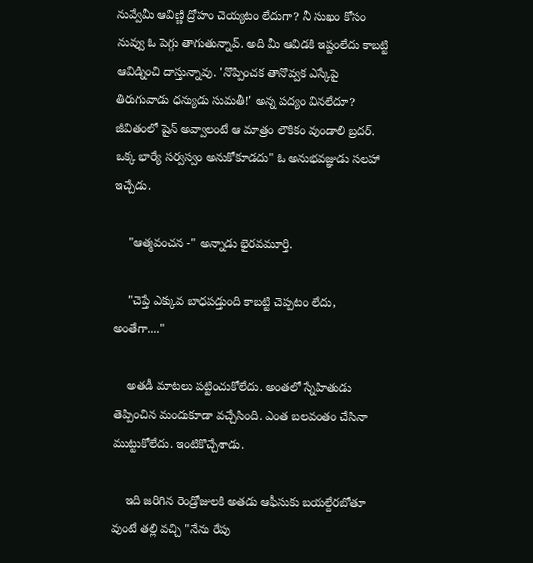నువ్వేమీ ఆవిణ్ణి ద్రోహం చెయ్యటం లేదుగా? నీ సుఖం కోసం నువ్వు ఓ పెగ్గు తాగుతున్నావ్. అది మీ ఆవిడకి ఇష్టంలేదు కాబట్టి ఆవిడ్నించి దాస్తున్నావు. 'నొప్పించక తానొవ్వక ఎస్కేపై తిరుగువాడు ధన్యుడు సుమతీ!' అన్న పద్యం వినలేదూ? జీవితంలో షైన్ అవ్వాలంటే ఆ మాత్రం లౌకికం వుండాలి బ్రదర్. ఒక్క భార్యే సర్వస్వం అనుకోకూడదు" ఓ అనుభవజ్ఞుడు సలహా ఇచ్చేడు.

    "ఆత్మవంచన -" అన్నాడు భైరవమూర్తి.

    "చెప్తే ఎక్కువ బాధపడ్తుంది కాబట్టి చెప్పటం లేదు, అంతేగా...."

    అతడీ మాటలు పట్టించుకోలేదు. అంతలో స్నేహితుడు తెప్పించిన మందుకూడా వచ్చేసింది. ఎంత బలవంతం చేసినా ముట్టుకోలేదు. ఇంటికొచ్చేశాడు.

    ఇది జరిగిన రెండ్రోజులకి అతడు ఆఫీసుకు బయల్దేరబోతూ వుంటే తల్లి వచ్చి "నేను రేపు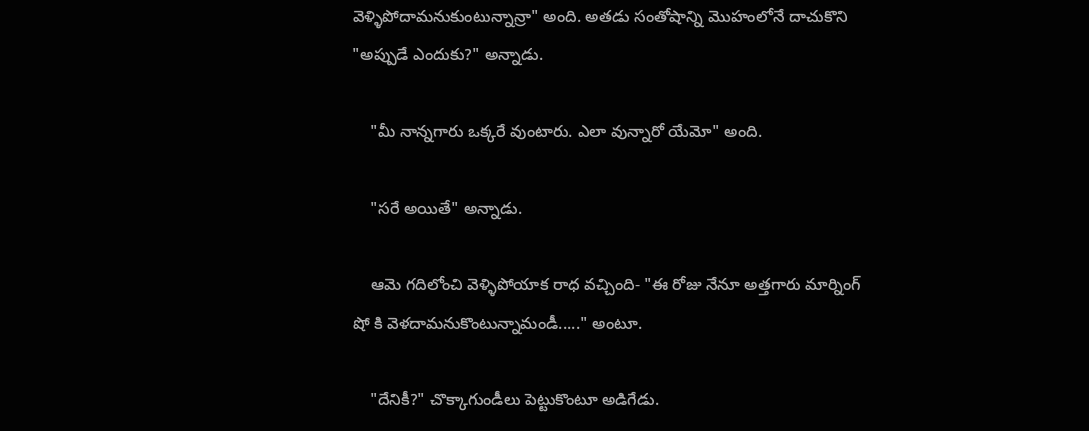వెళ్ళిపోదామనుకుంటున్నాన్రా" అంది. అతడు సంతోషాన్ని మొహంలోనే దాచుకొని "అప్పుడే ఎందుకు?" అన్నాడు.

    "మీ నాన్నగారు ఒక్కరే వుంటారు. ఎలా వున్నారో యేమో" అంది.

    "సరే అయితే" అన్నాడు.

    ఆమె గదిలోంచి వెళ్ళిపోయాక రాధ వచ్చింది- "ఈ రోజు నేనూ అత్తగారు మార్నింగ్ షో కి వెళదామనుకొంటున్నామండీ....." అంటూ.

    "దేనికీ?" చొక్కాగుండీలు పెట్టుకొంటూ అడిగేడు.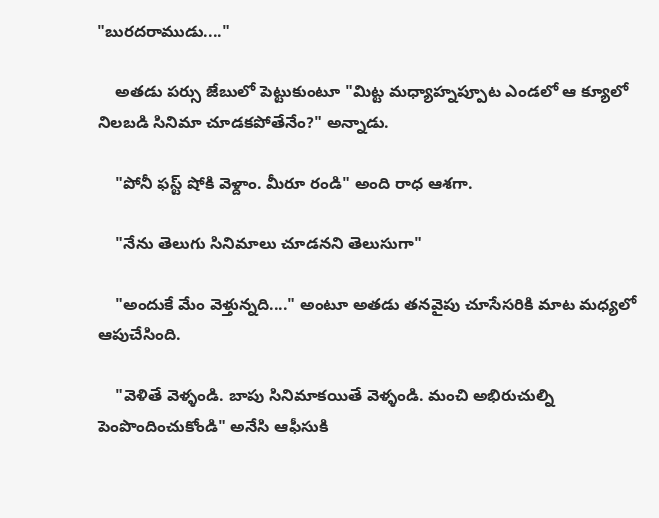"బురదరాముడు...."

    అతడు పర్సు జేబులో పెట్టుకుంటూ "మిట్ట మధ్యాహ్నప్పూట ఎండలో ఆ క్యూలో నిలబడి సినిమా చూడకపోతేనేం?" అన్నాడు.

    "పోనీ ఫస్ట్ షోకి వెళ్దాం. మీరూ రండి" అంది రాధ ఆశగా.

    "నేను తెలుగు సినిమాలు చూడనని తెలుసుగా"

    "అందుకే మేం వెళ్తున్నది...." అంటూ అతడు తనవైపు చూసేసరికి మాట మధ్యలో ఆపుచేసింది.

    "వెళితే వెళ్ళండి. బాపు సినిమాకయితే వెళ్ళండి. మంచి అభిరుచుల్ని పెంపొందించుకోండి" అనేసి ఆఫీసుకి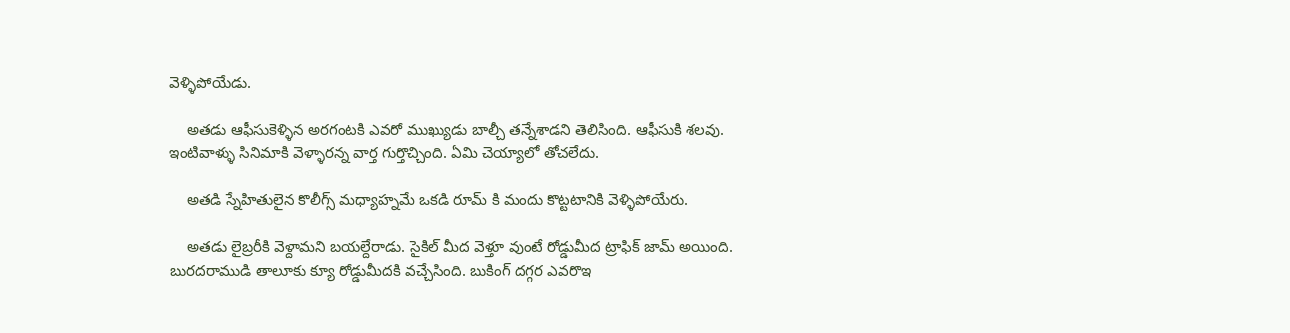వెళ్ళిపోయేడు.

    అతడు ఆఫీసుకెళ్ళిన అరగంటకి ఎవరో ముఖ్యుడు బాల్చీ తన్నేశాడని తెలిసింది. ఆఫీసుకి శలవు. ఇంటివాళ్ళు సినిమాకి వెళ్ళారన్న వార్త గుర్తొచ్చింది. ఏమి చెయ్యాలో తోచలేదు.

    అతడి స్నేహితులైన కొలీగ్స్ మధ్యాహ్నమే ఒకడి రూమ్ కి మందు కొట్టటానికి వెళ్ళిపోయేరు.

    అతడు లైబ్రరీకి వెళ్దామని బయల్దేరాడు. సైకిల్ మీద వెళ్తూ వుంటే రోడ్డుమీద ట్రాఫిక్ జామ్ అయింది. బురదరాముడి తాలూకు క్యూ రోడ్డుమీదకి వచ్చేసింది. బుకింగ్ దగ్గర ఎవరొఇ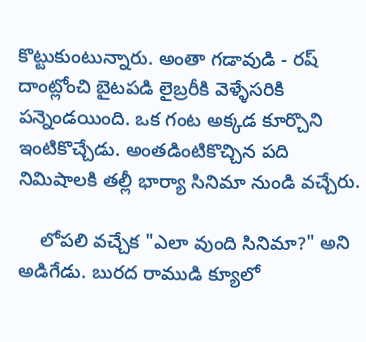కొట్టుకుంటున్నారు. అంతా గడావుడి - రష్ దాంట్లోంచి బైటపడి లైబ్రరీకి వెళ్ళేసరికి పన్నెండయింది. ఒక గంట అక్కడ కూర్చొని ఇంటికొచ్చేడు. అంతడింటికొచ్చిన పది నిమిషాలకి తల్లీ భార్యా సినిమా నుండి వచ్చేరు.

    లోపలి వచ్చేక "ఎలా వుంది సినిమా?" అని అడిగేడు. బురద రాముడి క్యూలో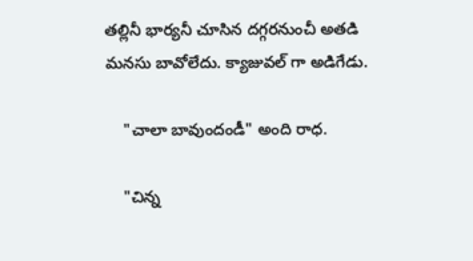తల్లినీ భార్యనీ చూసిన దగ్గరనుంచీ అతడి మనసు బావోలేదు. క్యాజువల్ గా అడిగేడు.

    "చాలా బావుందండీ" అంది రాధ.

    "చిన్న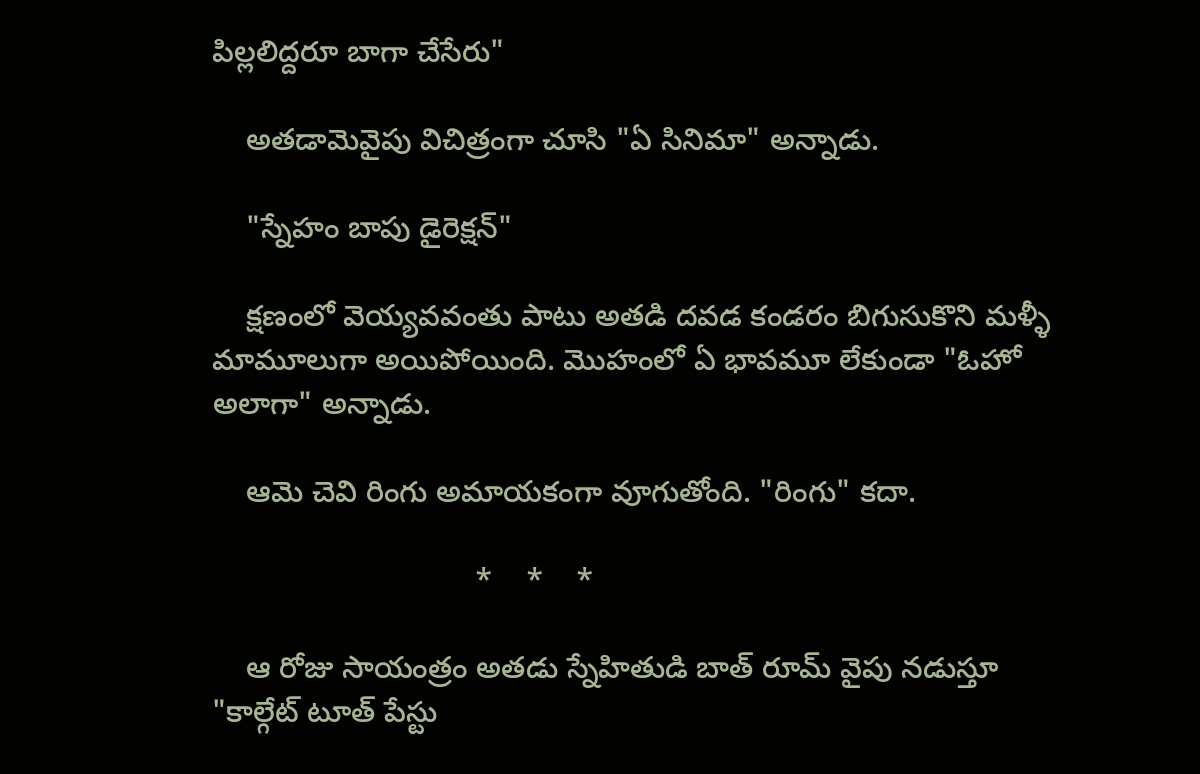పిల్లలిద్దరూ బాగా చేసేరు"

    అతడామెవైపు విచిత్రంగా చూసి "ఏ సినిమా" అన్నాడు.

    "స్నేహం బాపు డైరెక్షన్"

    క్షణంలో వెయ్యవవంతు పాటు అతడి దవడ కండరం బిగుసుకొని మళ్ళీ మామూలుగా అయిపోయింది. మొహంలో ఏ భావమూ లేకుండా "ఓహో అలాగా" అన్నాడు.

    ఆమె చెవి రింగు అమాయకంగా వూగుతోంది. "రింగు" కదా.

                               *    *    *

    ఆ రోజు సాయంత్రం అతడు స్నేహితుడి బాత్ రూమ్ వైపు నడుస్తూ "కాల్గేట్ టూత్ పేస్టు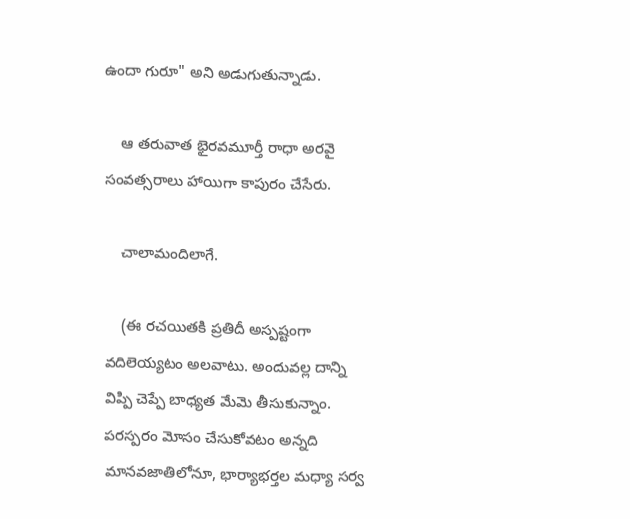ఉందా గురూ" అని అడుగుతున్నాడు.

    ఆ తరువాత భైరవమూర్తీ రాధా అరవై సంవత్సరాలు హాయిగా కాపురం చేసేరు.

    చాలామందిలాగే.

    (ఈ రచయితకి ప్రతిదీ అస్పష్టంగా వదిలెయ్యటం అలవాటు. అందువల్ల దాన్ని విప్పి చెప్పే బాధ్యత మేమె తీసుకున్నాం. పరస్పరం మోసం చేసుకోవటం అన్నది మానవజాతిలోనూ, భార్యాభర్తల మధ్యా సర్వ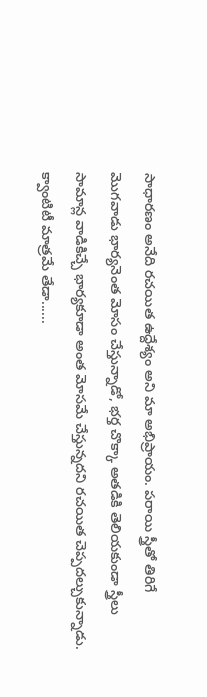సాధారణం అనేది రచయిత ఉద్దేశ్యం అని మా అభిప్రాయం. పరాయి స్త్రీతో తిరిగే మొగవాడు భార్యనెంత మోసం చేస్తున్నాడో, భర్త చొక్కా అతడికి తెలియకుండా స్త్రీలు సామాన్ల వాడికిచ్చే భార్యకూడా అంత మోసమే చేస్తున్నదని రచయిత చెప్పదల్చుకున్నాడు. క్వాంటిటీ మాత్రమే తేడా......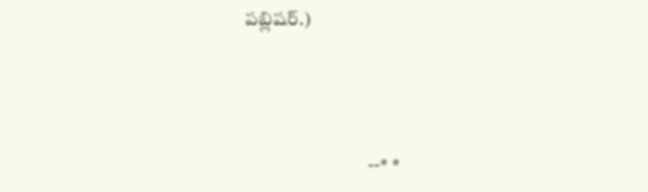పబ్లిషర్.)




                                 --* *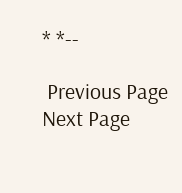* *--

 Previous Page Next Page